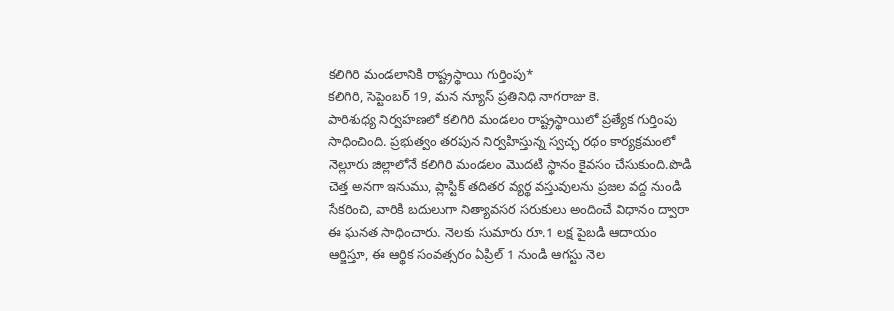కలిగిరి మండలానికి రాష్ట్రస్థాయి గుర్తింపు*
కలిగిరి, సెప్టెంబర్ 19, మన న్యూస్ ప్రతినిధి నాగరాజు కె.
పారిశుధ్య నిర్వహణలో కలిగిరి మండలం రాష్ట్రస్థాయిలో ప్రత్యేక గుర్తింపు సాధించింది. ప్రభుత్వం తరపున నిర్వహిస్తున్న స్వచ్ఛ రథం కార్యక్రమంలో నెల్లూరు జిల్లాలోనే కలిగిరి మండలం మొదటి స్థానం కైవసం చేసుకుంది.పొడి చెత్త అనగా ఇనుము, ప్లాస్టిక్ తదితర వ్యర్థ వస్తువులను ప్రజల వద్ద నుండి సేకరించి, వారికి బదులుగా నిత్యావసర సరుకులు అందించే విధానం ద్వారా ఈ ఘనత సాధించారు. నెలకు సుమారు రూ.1 లక్ష పైబడి ఆదాయం ఆర్జిస్తూ, ఈ ఆర్థిక సంవత్సరం ఏప్రిల్ 1 నుండి ఆగస్టు నెల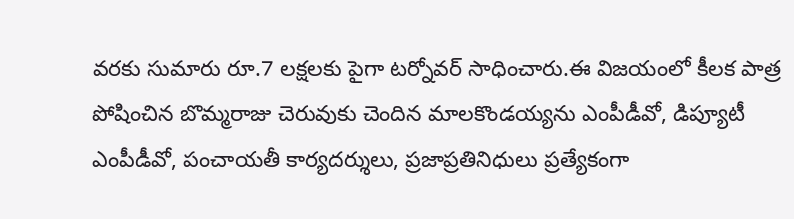వరకు సుమారు రూ.7 లక్షలకు పైగా టర్నోవర్ సాధించారు.ఈ విజయంలో కీలక పాత్ర పోషించిన బొమ్మరాజు చెరువుకు చెందిన మాలకొండయ్యను ఎంపీడీవో, డిప్యూటీ ఎంపీడీవో, పంచాయతీ కార్యదర్శులు, ప్రజాప్రతినిధులు ప్రత్యేకంగా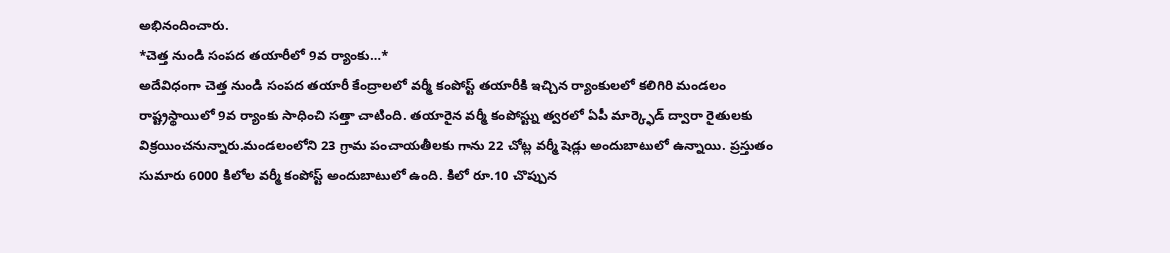అభినందించారు.
*చెత్త నుండి సంపద తయారీలో 9వ ర్యాంకు…*
అదేవిధంగా చెత్త నుండి సంపద తయారీ కేంద్రాలలో వర్మీ కంపోస్ట్ తయారీకి ఇచ్చిన ర్యాంకులలో కలిగిరి మండలం రాష్ట్రస్థాయిలో 9వ ర్యాంకు సాధించి సత్తా చాటింది. తయారైన వర్మీ కంపోస్ట్ను త్వరలో ఏపీ మార్క్ఫెడ్ ద్వారా రైతులకు విక్రయించనున్నారు.మండలంలోని 23 గ్రామ పంచాయతీలకు గాను 22 చోట్ల వర్మీ షెడ్లు అందుబాటులో ఉన్నాయి. ప్రస్తుతం సుమారు 6000 కిలోల వర్మీ కంపోస్ట్ అందుబాటులో ఉంది. కిలో రూ.10 చొప్పున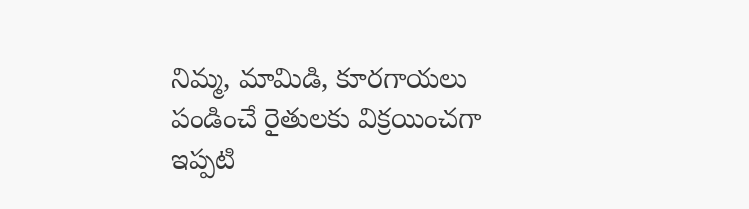నిమ్మ, మామిడి, కూరగాయలు పండించే రైతులకు విక్రయించగా ఇప్పటి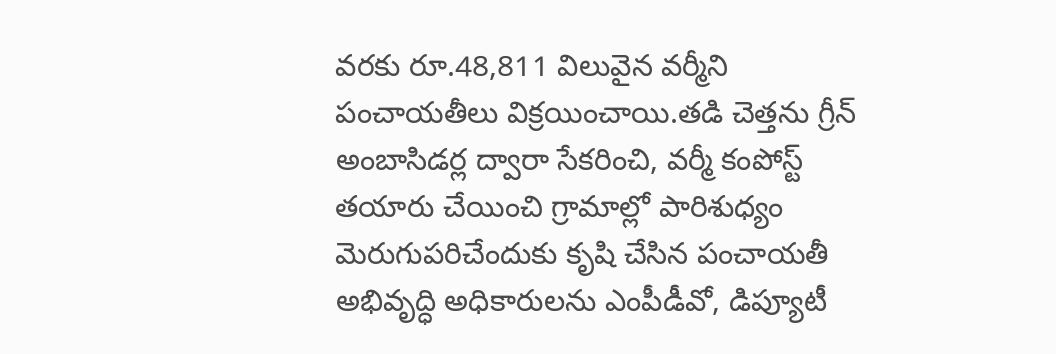వరకు రూ.48,811 విలువైన వర్మీని పంచాయతీలు విక్రయించాయి.తడి చెత్తను గ్రీన్ అంబాసిడర్ల ద్వారా సేకరించి, వర్మీ కంపోస్ట్ తయారు చేయించి గ్రామాల్లో పారిశుధ్యం మెరుగుపరిచేందుకు కృషి చేసిన పంచాయతీ అభివృద్ధి అధికారులను ఎంపీడీవో, డిప్యూటీ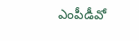ఎంపీడీవో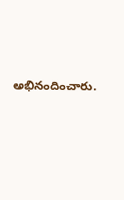అభినందించారు.